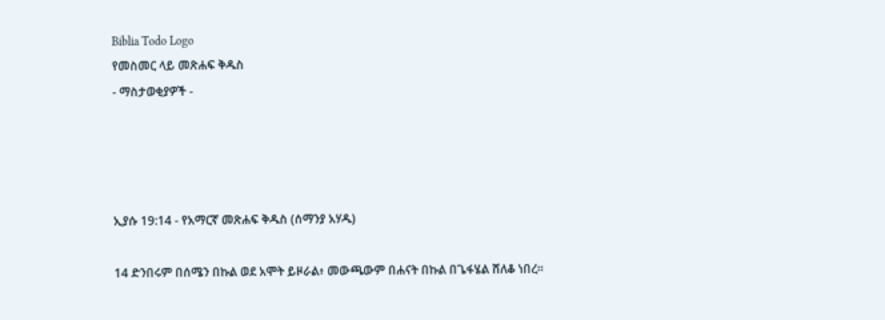Biblia Todo Logo
የመስመር ላይ መጽሐፍ ቅዱስ
- ማስታወቂያዎች -




ኢያሱ 19:14 - የአማርኛ መጽሐፍ ቅዱስ (ሰማንያ አሃዱ)

14 ድንበሩም በሰሜን በኩል ወደ አሞት ይዞራል፥ መውጫውም በሐናት በኩል በጌፋሄል ሸለቆ ነበረ።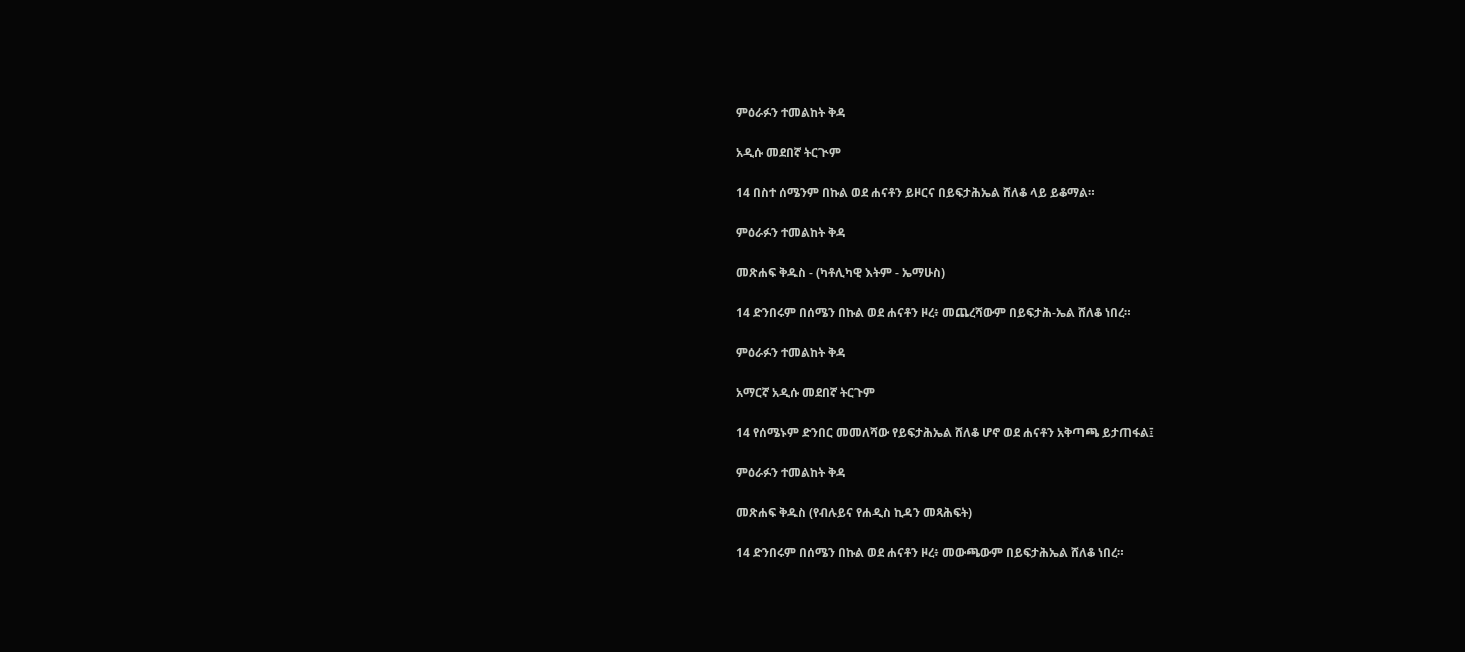ምዕራፉን ተመልከት ቅዳ

አዲሱ መደበኛ ትርጒም

14 በስተ ሰሜንም በኩል ወደ ሐናቶን ይዞርና በይፍታሕኤል ሸለቆ ላይ ይቆማል።

ምዕራፉን ተመልከት ቅዳ

መጽሐፍ ቅዱስ - (ካቶሊካዊ እትም - ኤማሁስ)

14 ድንበሩም በሰሜን በኩል ወደ ሐናቶን ዞረ፥ መጨረሻውም በይፍታሕ-ኤል ሸለቆ ነበረ።

ምዕራፉን ተመልከት ቅዳ

አማርኛ አዲሱ መደበኛ ትርጉም

14 የሰሜኑም ድንበር መመለሻው የይፍታሕኤል ሸለቆ ሆኖ ወደ ሐናቶን አቅጣጫ ይታጠፋል፤

ምዕራፉን ተመልከት ቅዳ

መጽሐፍ ቅዱስ (የብሉይና የሐዲስ ኪዳን መጻሕፍት)

14 ድንበሩም በሰሜን በኩል ወደ ሐናቶን ዞረ፥ መውጫውም በይፍታሕኤል ሸለቆ ነበረ።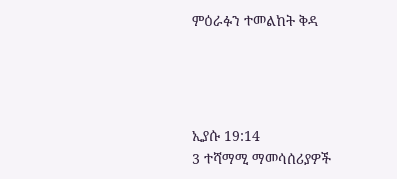ምዕራፉን ተመልከት ቅዳ




ኢያሱ 19:14
3 ተሻማሚ ማመሳሰሪያዎች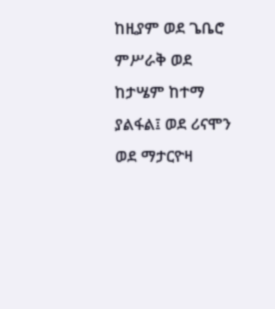ከዚያም ወደ ጌቤሮ ምሥራቅ ወደ ከታሤም ከተማ ያልፋል፤ ወደ ሪናሞን ወደ ማታርዮዛ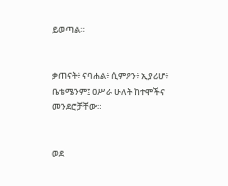ይወጣል።


ቃጠናት፥ ናባሐል፥ ሲምዖን፥ ኢያሪሆ፥ ቤቴሜንም፤ ዐሥራ ሁለት ከተሞችና መንደሮቻቸው።


ወደ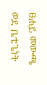ፀሐይ መውጫ ወደ ቤቴጌነት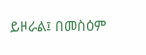ይዞራል፤ በመስዕም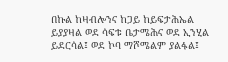በኩል ከዛብሎንና ከጋይ ከይፍታሕኤል ይያያዛል ወደ ሳፍቱ ቤታሜሕና ወደ ኢንሂል ይደርሳል፤ ወደ ኮባ ማሾሜልም ያልፋል፤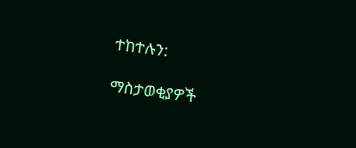ተከተሉን:

ማስታወቂያዎች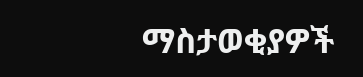ማስታወቂያዎች